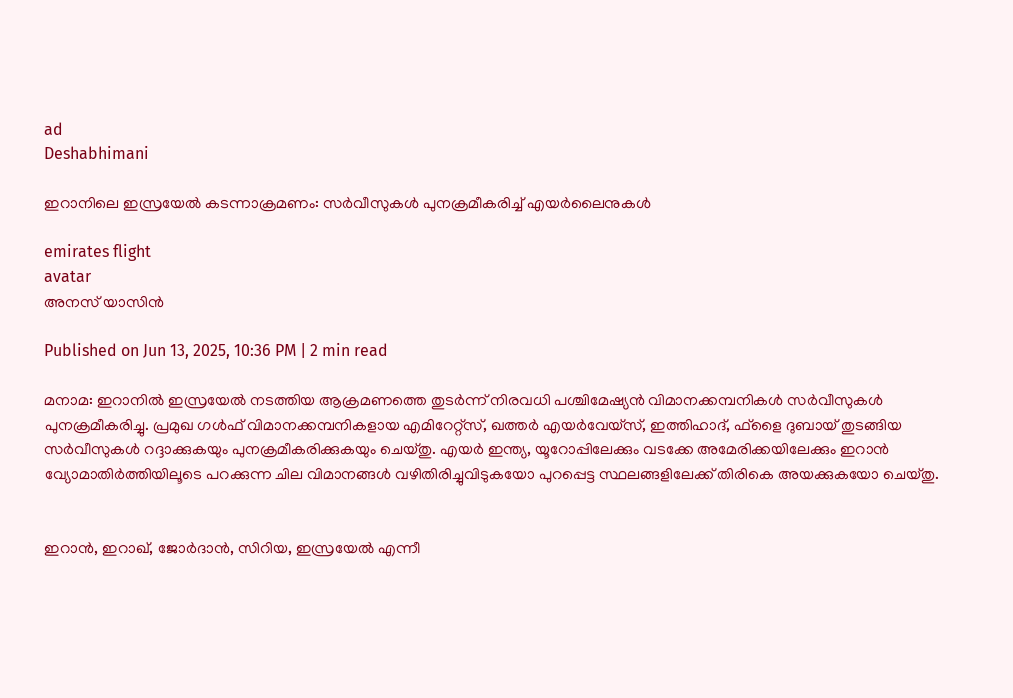ad
Deshabhimani

ഇറാനിലെ ഇസ്രയേല്‍ കടന്നാക്രമണം: സര്‍വീസുകള്‍ പുനക്രമീകരിച്ച് എയര്‍ലൈനുകള്‍

emirates flight
avatar
അനസ് യാസിന്‍

Published on Jun 13, 2025, 10:36 PM | 2 min read

മനാമ: ഇറാനില്‍ ഇസ്രയേല്‍ നടത്തിയ ആക്രമണത്തെ തുടര്‍ന്ന് നിരവധി പശ്ചിമേഷ്യന്‍ വിമാനക്കമ്പനികള്‍ സര്‍വീസുകള്‍ പുനക്രമീകരിച്ചു. പ്രമുഖ ഗള്‍ഫ് വിമാനക്കമ്പനികളായ എമിറേറ്റ്‌സ്, ഖത്തര്‍ എയര്‍വേയ്‌സ്, ഇത്തിഹാദ്, ഫ്‌ളൈ ദുബായ് തുടങ്ങിയ സര്‍വീസുകള്‍ റദ്ദാക്കുകയും പുനക്രമീകരിക്കുകയും ചെയ്തു. എയര്‍ ഇന്ത്യ, യൂറോപ്പിലേക്കും വടക്കേ അമേരിക്കയിലേക്കും ഇറാന്‍ വ്യോമാതിര്‍ത്തിയിലൂടെ പറക്കുന്ന ചില വിമാനങ്ങള്‍ വഴിതിരിച്ചുവിടുകയോ പുറപ്പെട്ട സ്ഥലങ്ങളിലേക്ക് തിരികെ അയക്കുകയോ ചെയ്തു.


ഇറാന്‍, ഇറാഖ്, ജോര്‍ദാന്‍, സിറിയ, ഇസ്രയേല്‍ എന്നീ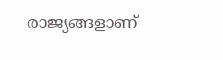രാജ്യങ്ങളാണ്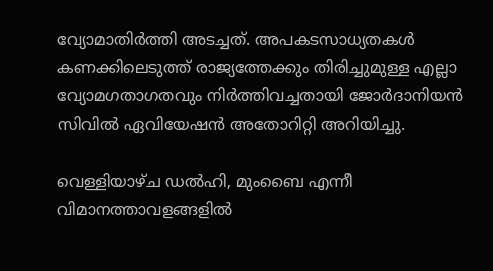വ്യോമാതിര്‍ത്തി അടച്ചത്. അപകടസാധ്യതകള്‍ കണക്കിലെടുത്ത് രാജ്യത്തേക്കും തിരിച്ചുമുള്ള എല്ലാ വ്യോമഗതാഗതവും നിര്‍ത്തിവച്ചതായി ജോര്‍ദാനിയന്‍ സിവില്‍ ഏവിയേഷന്‍ അതോറിറ്റി അറിയിച്ചു.

വെള്ളിയാഴ്ച ഡല്‍ഹി, മുംബൈ എന്നീ വിമാനത്താവളങ്ങളില്‍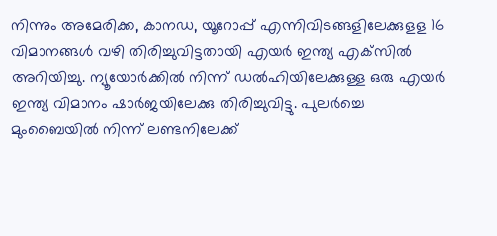നിന്നും അമേരിക്ക, കാനഡ, യൂറോപ്പ് എന്നിവിടങ്ങളിലേക്കുളള 16 വിമാനങ്ങള്‍ വഴി തിരിച്ചുവിട്ടതായി എയര്‍ ഇന്ത്യ എക്‌സില്‍ അറിയിച്ചു. ന്യൂയോര്‍ക്കില്‍ നിന്ന് ഡല്‍ഹിയിലേക്കുള്ള ഒരു എയര്‍ ഇന്ത്യ വിമാനം ഷാര്‍ജയിലേക്കു തിരിച്ചുവിട്ടു. പുലര്‍ച്ചെ മുംബൈയില്‍ നിന്ന് ലണ്ടനിലേക്ക്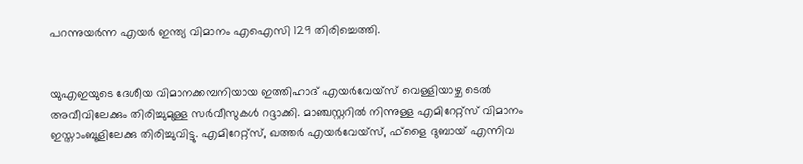പറന്നുയര്‍ന്ന എയര്‍ ഇന്ത്യ വിമാനം എഐസി 129 തിരിച്ചെത്തി.


യുഎഇയുടെ ദേശീയ വിമാനക്കമ്പനിയായ ഇത്തിഹാദ് എയര്‍വേയ്‌സ് വെള്ളിയാഴ്ച ടെല്‍ അവീവിലേക്കും തിരിച്ചുമുള്ള സര്‍വീസുകള്‍ റദ്ദാക്കി. മാഞ്ചസ്റ്ററില്‍ നിന്നുള്ള എമിറേറ്റ്‌സ് വിമാനം ഇസ്താംബൂളിലേക്കു തിരിച്ചുവിട്ടു. എമിറേറ്റ്‌സ്, ഖത്തര്‍ എയര്‍വേയ്‌സ്, ഫ്‌ളൈ ദുബായ് എന്നിവ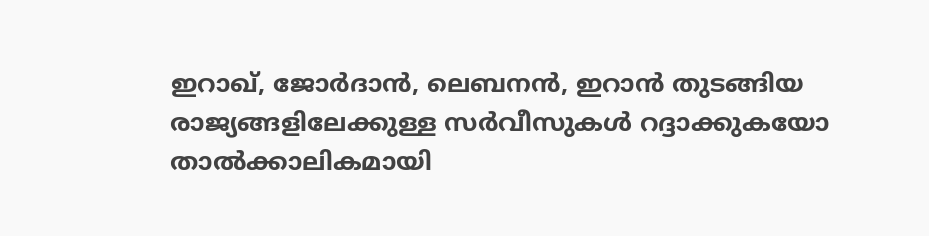ഇറാഖ്, ജോര്‍ദാന്‍, ലെബനന്‍, ഇറാന്‍ തുടങ്ങിയ രാജ്യങ്ങളിലേക്കുള്ള സര്‍വീസുകള്‍ റദ്ദാക്കുകയോ താല്‍ക്കാലികമായി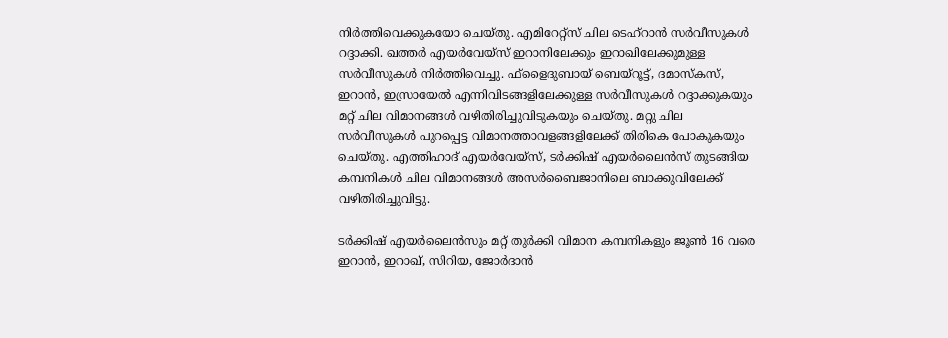നിര്‍ത്തിവെക്കുകയോ ചെയ്തു. എമിറേറ്റ്‌സ് ചില ടെഹ്‌റാന്‍ സര്‍വീസുകള്‍ റദ്ദാക്കി. ഖത്തര്‍ എയര്‍വേയ്‌സ് ഇറാനിലേക്കും ഇറാഖിലേക്കുമുള്ള സര്‍വീസുകള്‍ നിര്‍ത്തിവെച്ചു. ഫ്‌ളൈദുബായ് ബെയ്‌റൂട്ട്, ദമാസ്‌കസ്, ഇറാന്‍, ഇസ്രായേല്‍ എന്നിവിടങ്ങളിലേക്കുള്ള സര്‍വീസുകള്‍ റദ്ദാക്കുകയും മറ്റ് ചില വിമാനങ്ങള്‍ വഴിതിരിച്ചുവിടുകയും ചെയ്തു. മറ്റു ചില സര്‍വീസുകള്‍ പുറപ്പെട്ട വിമാനത്താവളങ്ങളിലേക്ക് തിരികെ പോകുകയും ചെയ്തു. എത്തിഹാദ് എയര്‍വേയ്‌സ്, ടര്‍ക്കിഷ് എയര്‍ലൈന്‍സ് തുടങ്ങിയ കമ്പനികള്‍ ചില വിമാനങ്ങള്‍ അസര്‍ബൈജാനിലെ ബാക്കുവിലേക്ക് വഴിതിരിച്ചുവിട്ടു.

ടര്‍ക്കിഷ് എയര്‍ലൈന്‍സും മറ്റ് തുര്‍ക്കി വിമാന കമ്പനികളും ജൂണ്‍ 16 വരെ ഇറാന്‍, ഇറാഖ്, സിറിയ, ജോര്‍ദാന്‍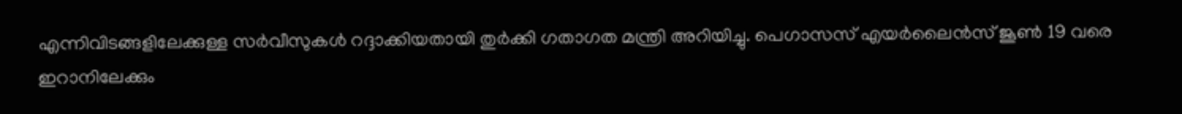എന്നിവിടങ്ങളിലേക്കുള്ള സര്‍വീസുകള്‍ റദ്ദാക്കിയതായി തുര്‍ക്കി ഗതാഗത മന്ത്രി അറിയിച്ചു. പെഗാസസ് എയര്‍ലൈന്‍സ് ജൂണ്‍ 19 വരെ ഇറാനിലേക്കും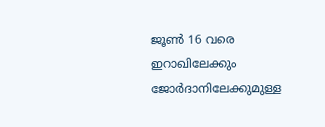ജൂണ്‍ 16 വരെ ഇറാഖിലേക്കും ജോര്‍ദാനിലേക്കുമുള്ള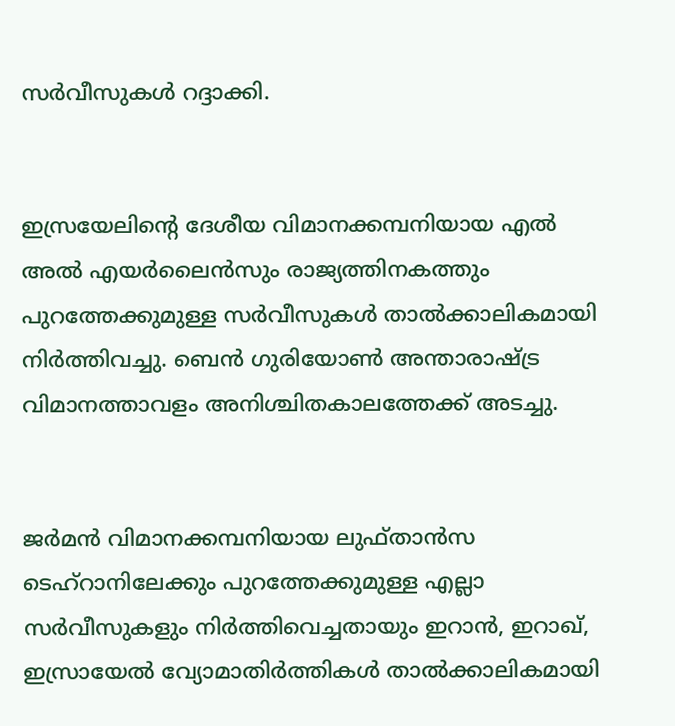സര്‍വീസുകള്‍ റദ്ദാക്കി.


ഇസ്രയേലിന്റെ ദേശീയ വിമാനക്കമ്പനിയായ എല്‍ അല്‍ എയര്‍ലൈന്‍സും രാജ്യത്തിനകത്തും പുറത്തേക്കുമുള്ള സര്‍വീസുകള്‍ താല്‍ക്കാലികമായി നിര്‍ത്തിവച്ചു. ബെന്‍ ഗുരിയോണ്‍ അന്താരാഷ്ട്ര വിമാനത്താവളം അനിശ്ചിതകാലത്തേക്ക് അടച്ചു.


ജര്‍മന്‍ വിമാനക്കമ്പനിയായ ലുഫ്താന്‍സ ടെഹ്‌റാനിലേക്കും പുറത്തേക്കുമുള്ള എല്ലാ സര്‍വീസുകളും നിര്‍ത്തിവെച്ചതായും ഇറാന്‍, ഇറാഖ്, ഇസ്രായേല്‍ വ്യോമാതിര്‍ത്തികള്‍ താല്‍ക്കാലികമായി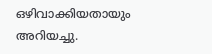ഒഴിവാക്കിയതായും അറിയച്ചു.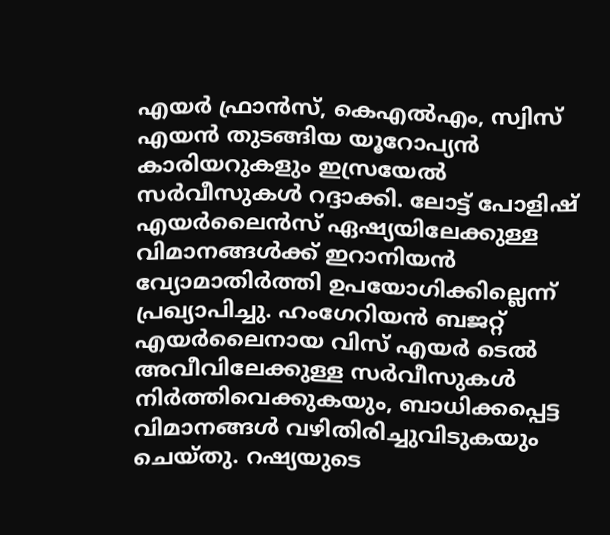എയര്‍ ഫ്രാന്‍സ്, കെഎല്‍എം, സ്വിസ് എയന്‍ തുടങ്ങിയ യൂറോപ്യന്‍ കാരിയറുകളും ഇസ്രയേല്‍ സര്‍വീസുകള്‍ റദ്ദാക്കി. ലോട്ട് പോളിഷ് എയര്‍ലൈന്‍സ് ഏഷ്യയിലേക്കുള്ള വിമാനങ്ങള്‍ക്ക് ഇറാനിയന്‍ വ്യോമാതിര്‍ത്തി ഉപയോഗിക്കില്ലെന്ന് പ്രഖ്യാപിച്ചു. ഹംഗേറിയന്‍ ബജറ്റ് എയര്‍ലൈനായ വിസ് എയര്‍ ടെല്‍ അവീവിലേക്കുള്ള സര്‍വീസുകള്‍ നിര്‍ത്തിവെക്കുകയും, ബാധിക്കപ്പെട്ട വിമാനങ്ങള്‍ വഴിതിരിച്ചുവിടുകയും ചെയ്തു. റഷ്യയുടെ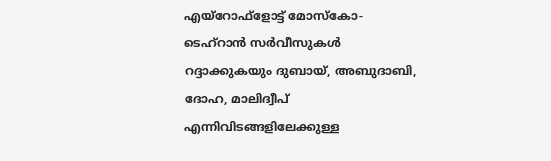എയ്‌റോഫ്‌ളോട്ട് മോസ്‌കോ-ടെഹ്‌റാന്‍ സര്‍വീസുകള്‍ റദ്ദാക്കുകയും ദുബായ്, അബുദാബി, ദോഹ, മാലിദ്വീപ് എന്നിവിടങ്ങളിലേക്കുള്ള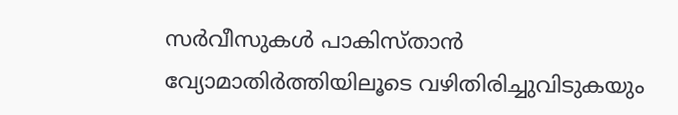സര്‍വീസുകള്‍ പാകിസ്താന്‍ വ്യോമാതിര്‍ത്തിയിലൂടെ വഴിതിരിച്ചുവിടുകയും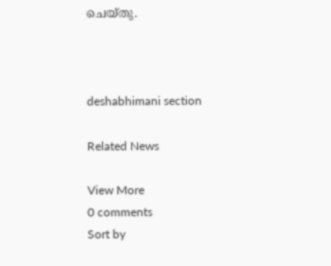ചെയ്തു.



deshabhimani section

Related News

View More
0 comments
Sort by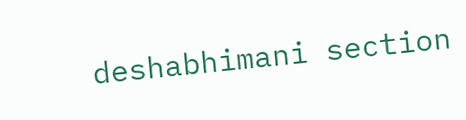deshabhimani section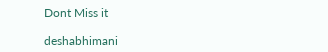Dont Miss it

deshabhimani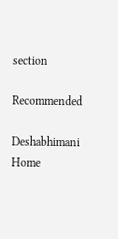section

Recommended

Deshabhimani
Home